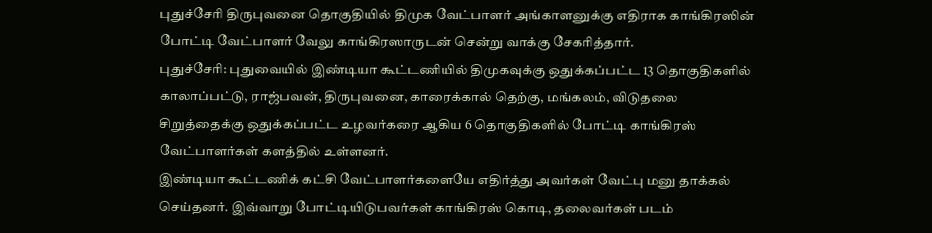புதுச்சேரி திருபுவனை தொகுதியில் திமுக வேட்பாளர் அங்காளனுக்கு எதிராக காங்கிரஸின் போட்டி வேட்பாளர் வேலு காங்கிரஸாருடன் சென்று வாக்கு சேகரித்தார்.
புதுச்சேரி: புதுவையில் இண்டியா கூட்டணியில் திமுகவுக்கு ஒதுக்கப்பட்ட 13 தொகுதிகளில் காலாப்பட்டு, ராஜ்பவன், திருபுவனை, காரைக்கால் தெற்கு, மங்கலம், விடுதலை சிறுத்தைக்கு ஒதுக்கப்பட்ட உழவர்கரை ஆகிய 6 தொகுதிகளில் போட்டி காங்கிரஸ் வேட்பாளர்கள் களத்தில் உள்ளனர்.
இண்டியா கூட்டணிக் கட்சி வேட்பாளர்களையே எதிர்த்து அவர்கள் வேட்பு மனு தாக்கல் செய்தனர். இவ்வாறு போட்டியிடுபவர்கள் காங்கிரஸ் கொடி, தலைவர்கள் படம்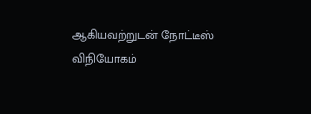ஆகியவற்றுடன் நோட்டீஸ் விநியோகம்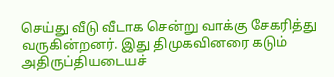செய்து வீடு வீடாக சென்று வாக்கு சேகரித்து வருகின்றனர். இது திமுகவினரை கடும் அதிருப்தியடையச்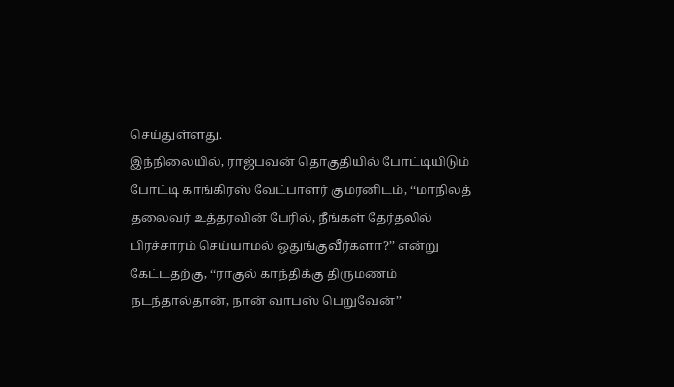செய்துள்ளது.
இந்நிலையில், ராஜ்பவன் தொகுதியில் போட்டியிடும் போட்டி காங்கிரஸ் வேட்பாளர் குமரனிடம், ‘‘மாநிலத் தலைவர் உத்தரவின் பேரில், நீங்கள் தேர்தலில் பிரச்சாரம் செய்யாமல் ஒதுங்குவீர்களா?’’ என்று கேட்டதற்கு, ‘‘ராகுல் காந்திக்கு திருமணம் நடந்தால்தான், நான் வாபஸ் பெறுவேன்’’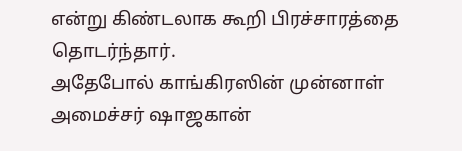என்று கிண்டலாக கூறி பிரச்சாரத்தை தொடர்ந்தார்.
அதேபோல் காங்கிரஸின் முன்னாள் அமைச்சர் ஷாஜகான்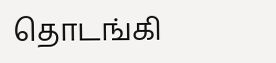தொடங்கி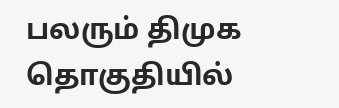பலரும் திமுக தொகுதியில்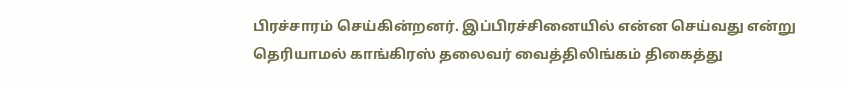பிரச்சாரம் செய்கின்றனர். இப்பிரச்சினையில் என்ன செய்வது என்று தெரியாமல் காங்கிரஸ் தலைவர் வைத்திலிங்கம் திகைத்து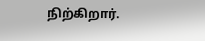நிற்கிறார்.